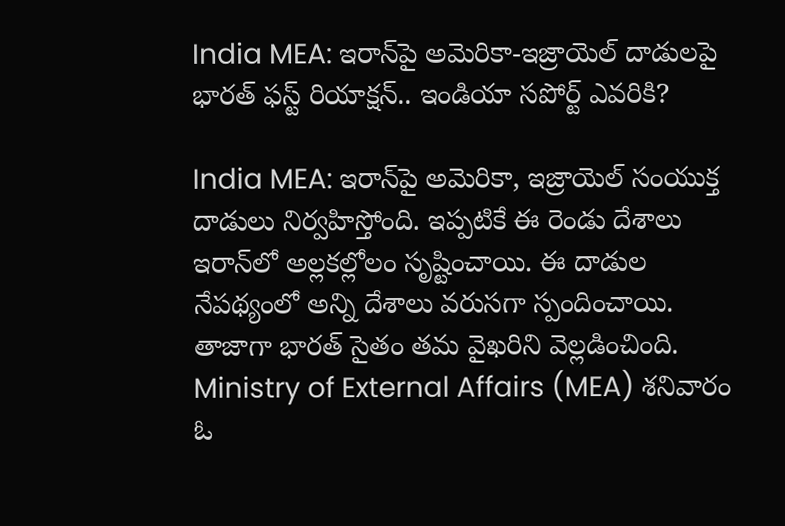India MEA: ఇరాన్‌పై అమెరికా-ఇజ్రాయెల్ దాడులపై భారత్ ఫస్ట్ రియాక్షన్.. ఇండియా సపోర్ట్ ఎవరికి?

India MEA: ఇరాన్‌పై అమెరికా, ఇజ్రాయెల్ సంయుక్త దాడులు నిర్వహిస్తోంది. ఇప్పటికే ఈ రెండు దేశాలు ఇరాన్‌లో అల్లకల్లోలం సృష్టించాయి. ఈ దాడుల నేపథ్యంలో అన్ని దేశాలు వరుసగా స్పందించాయి. తాజాగా భారత్ సైతం తమ వైఖరిని వెల్లడించింది. Ministry of External Affairs (MEA) శనివారం ఓ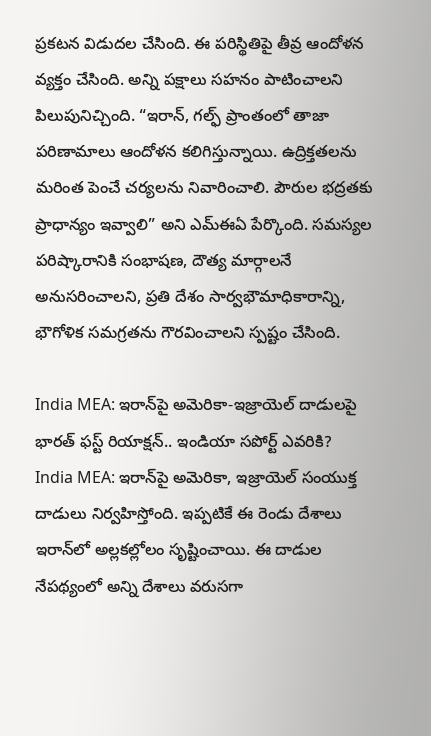ప్రకటన విడుదల చేసింది. ఈ పరిస్థితిపై తీవ్ర ఆందోళన వ్యక్తం చేసింది. అన్ని పక్షాలు సహనం పాటించాలని పిలుపునిచ్చింది. “ఇరాన్, గల్ఫ్ ప్రాంతంలో తాజా పరిణామాలు ఆందోళన కలిగిస్తున్నాయి. ఉద్రిక్తతలను మరింత పెంచే చర్యలను నివారించాలి. పౌరుల భద్రతకు ప్రాధాన్యం ఇవ్వాలి” అని ఎమ్‌ఈఏ పేర్కొంది. సమస్యల పరిష్కారానికి సంభాషణ, దౌత్య మార్గాలనే అనుసరించాలని, ప్రతి దేశం సార్వభౌమాధికారాన్ని, భౌగోళిక సమగ్రతను గౌరవించాలని స్పష్టం చేసింది.

India MEA: ఇరాన్‌పై అమెరికా-ఇజ్రాయెల్ దాడులపై భారత్ ఫస్ట్ రియాక్షన్.. ఇండియా సపోర్ట్ ఎవరికి?
India MEA: ఇరాన్‌పై అమెరికా, ఇజ్రాయెల్ సంయుక్త దాడులు నిర్వహిస్తోంది. ఇప్పటికే ఈ రెండు దేశాలు ఇరాన్‌లో అల్లకల్లోలం సృష్టించాయి. ఈ దాడుల నేపథ్యంలో అన్ని దేశాలు వరుసగా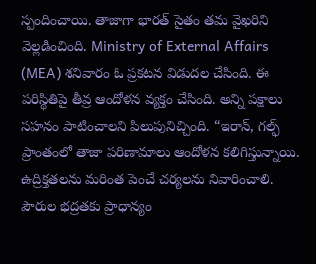స్పందించాయి. తాజాగా భారత్ సైతం తమ వైఖరిని వెల్లడించింది. Ministry of External Affairs (MEA) శనివారం ఓ ప్రకటన విడుదల చేసింది. ఈ పరిస్థితిపై తీవ్ర ఆందోళన వ్యక్తం చేసింది. అన్ని పక్షాలు సహనం పాటించాలని పిలుపునిచ్చింది. “ఇరాన్, గల్ఫ్ ప్రాంతంలో తాజా పరిణామాలు ఆందోళన కలిగిస్తున్నాయి. ఉద్రిక్తతలను మరింత పెంచే చర్యలను నివారించాలి. పౌరుల భద్రతకు ప్రాధాన్యం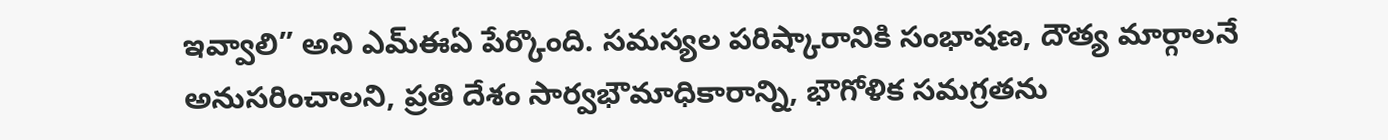ఇవ్వాలి” అని ఎమ్‌ఈఏ పేర్కొంది. సమస్యల పరిష్కారానికి సంభాషణ, దౌత్య మార్గాలనే అనుసరించాలని, ప్రతి దేశం సార్వభౌమాధికారాన్ని, భౌగోళిక సమగ్రతను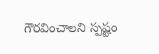గౌరవించాలని స్పష్టం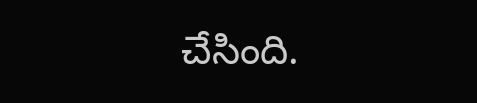చేసింది.